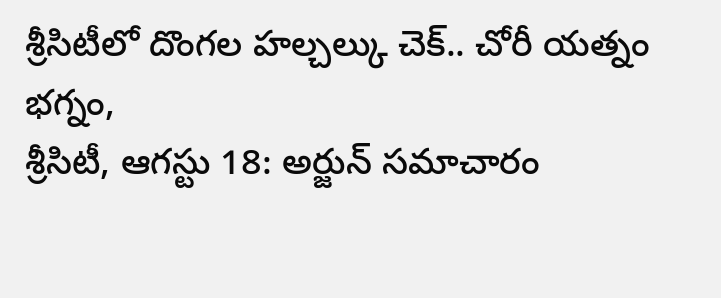శ్రీసిటీలో దొంగల హల్చల్కు చెక్.. చోరీ యత్నం భగ్నం,
శ్రీసిటీ, ఆగస్టు 18: అర్జున్ సమాచారం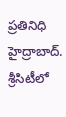ప్రతినిధి హైద్రాబాద్.
శ్రీసిటీలో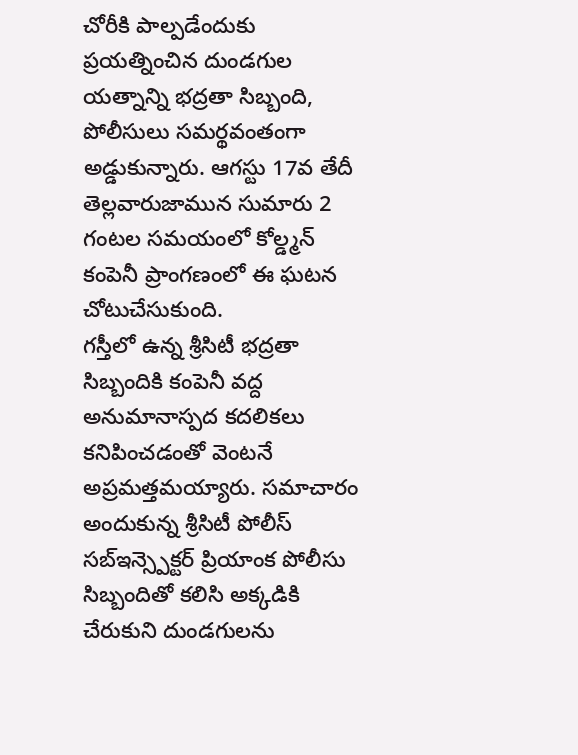చోరీకి పాల్పడేందుకు ప్రయత్నించిన దుండగుల యత్నాన్ని భద్రతా సిబ్బంది, పోలీసులు సమర్థవంతంగా అడ్డుకున్నారు. ఆగస్టు 17వ తేదీ తెల్లవారుజామున సుమారు 2 గంటల సమయంలో కోల్డ్మన్ కంపెనీ ప్రాంగణంలో ఈ ఘటన చోటుచేసుకుంది.
గస్తీలో ఉన్న శ్రీసిటీ భద్రతా సిబ్బందికి కంపెనీ వద్ద అనుమానాస్పద కదలికలు కనిపించడంతో వెంటనే అప్రమత్తమయ్యారు. సమాచారం అందుకున్న శ్రీసిటీ పోలీస్ సబ్ఇన్స్పెక్టర్ ప్రియాంక పోలీసు సిబ్బందితో కలిసి అక్కడికి చేరుకుని దుండగులను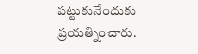పట్టుకునేందుకు ప్రయత్నించారు.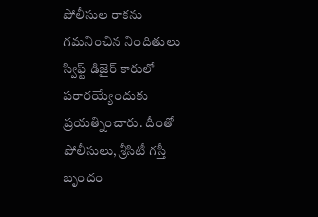పోలీసుల రాకను గమనించిన నిందితులు స్విఫ్ట్ డిజైర్ కారులో పరారయ్యేందుకు ప్రయత్నించారు. దీంతో పోలీసులు, శ్రీసిటీ గస్తీ బృందం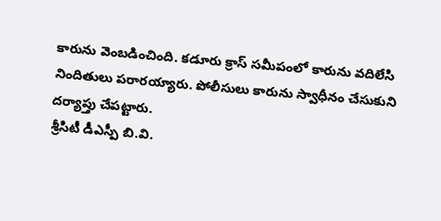కారును వెంబడించింది. కడూరు క్రాస్ సమీపంలో కారును వదిలేసి నిందితులు పరారయ్యారు. పోలీసులు కారును స్వాధీనం చేసుకుని దర్యాప్తు చేపట్టారు.
శ్రీసిటీ డీఎస్పీ బి.వి.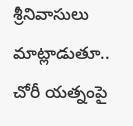శ్రీనివాసులు మాట్లాడుతూ.. చోరీ యత్నంపై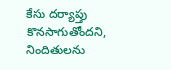కేసు దర్యాప్తు కొనసాగుతోందని, నిందితులను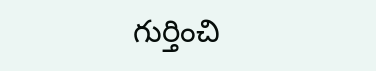గుర్తించి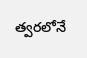త్వరలోనే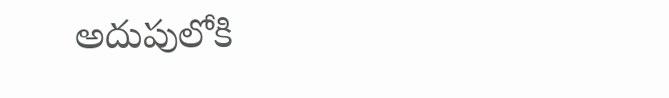అదుపులోకి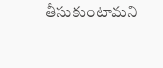తీసుకుంటామని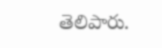తెలిపారు.